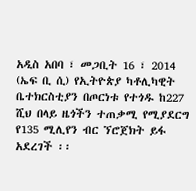አዲስ አበባ ፣ መጋቢት 16 ፣ 2014 (ኤፍ ቢ ሲ) የኢትዮጵያ ካቶሊካዊት ቤተክርስቲያን በጦርነቱ የተጎዱ ከ227 ሺህ በላይ ዜጎችን ተጠቃሚ የሚያደርግ የ135 ሚሊየን ብር ኘሮጀክት ይፋ አደረገች ፡፡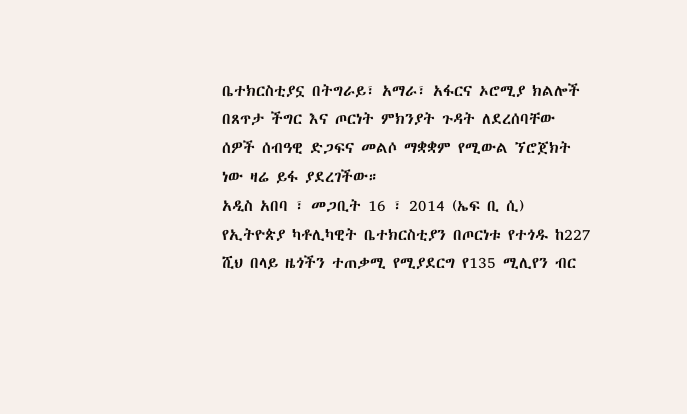ቤተክርስቲያኗ በትግራይ፣ አማራ፣ አፋርና ኦሮሚያ ክልሎች በጸጥታ ችግር እና ጦርነት ምክንያት ጉዳት ለደረሰባቸው ሰዎች ሰብዓዊ ድጋፍና መልሶ ማቋቋም የሚውል ኘሮጀክት ነው ዛሬ ይፋ ያደረገችው።
አዲስ አበባ ፣ መጋቢት 16 ፣ 2014 (ኤፍ ቢ ሲ) የኢትዮጵያ ካቶሊካዊት ቤተክርስቲያን በጦርነቱ የተጎዱ ከ227 ሺህ በላይ ዜጎችን ተጠቃሚ የሚያደርግ የ135 ሚሊየን ብር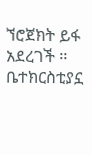ኘሮጀክት ይፋ አደረገች ፡፡
ቤተክርስቲያኗ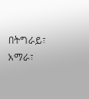በትግራይ፣ አማራ፣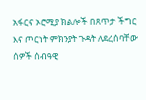አፋርና ኦሮሚያ ክልሎች በጸጥታ ችግር እና ጦርነት ምክንያት ጉዳት ለደረሰባቸው ሰዎች ሰብዓዊ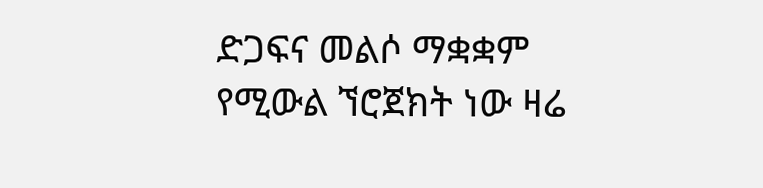ድጋፍና መልሶ ማቋቋም የሚውል ኘሮጀክት ነው ዛሬ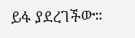ይፋ ያደረገችው።